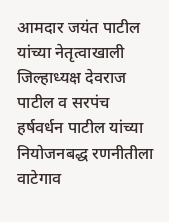आमदार जयंत पाटील यांच्या नेतृत्वाखाली जिल्हाध्यक्ष देवराज पाटील व सरपंच हर्षवर्धन पाटील यांच्या नियोजनबद्ध रणनीतीला वाटेगाव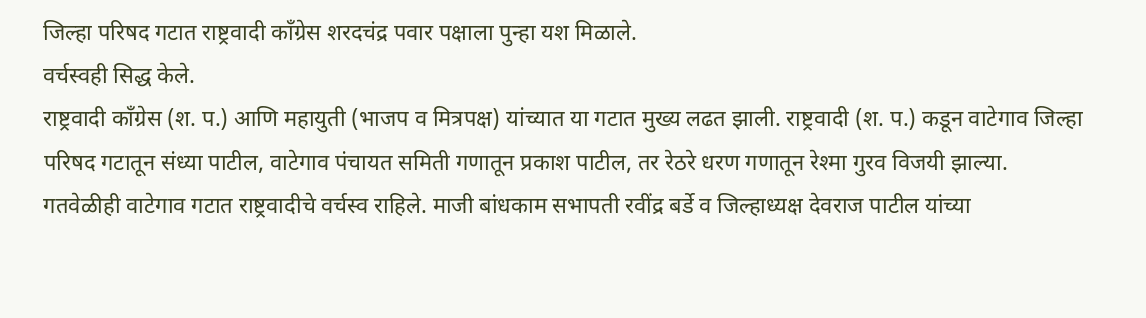जिल्हा परिषद गटात राष्ट्रवादी काँग्रेस शरदचंद्र पवार पक्षाला पुन्हा यश मिळाले.
वर्चस्वही सिद्ध केले.
राष्ट्रवादी काँग्रेस (श. प.) आणि महायुती (भाजप व मित्रपक्ष) यांच्यात या गटात मुख्य लढत झाली. राष्ट्रवादी (श. प.) कडून वाटेगाव जिल्हा परिषद गटातून संध्या पाटील, वाटेगाव पंचायत समिती गणातून प्रकाश पाटील, तर रेठरे धरण गणातून रेश्मा गुरव विजयी झाल्या.
गतवेळीही वाटेगाव गटात राष्ट्रवादीचे वर्चस्व राहिले. माजी बांधकाम सभापती रवींद्र बर्डे व जिल्हाध्यक्ष देवराज पाटील यांच्या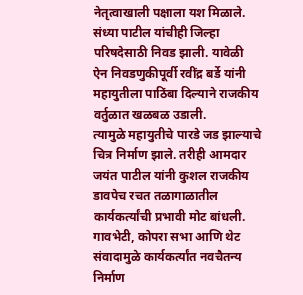नेतृत्वाखाली पक्षाला यश मिळाले. संध्या पाटील यांचीही जिल्हा परिषदेसाठी निवड झाली. यावेळी ऐन निवडणुकीपूर्वी रवींद्र बर्डे यांनी महायुतीला पाठिंबा दिल्याने राजकीय वर्तुळात खळबळ उडाली.
त्यामुळे महायुतीचे पारडे जड झाल्याचे चित्र निर्माण झाले. तरीही आमदार जयंत पाटील यांनी कुशल राजकीय डावपेच रचत तळागाळातील कार्यकर्त्यांची प्रभावी मोट बांधली. गावभेटी, कोपरा सभा आणि थेट संवादामुळे कार्यकर्त्यांत नवचैतन्य निर्माण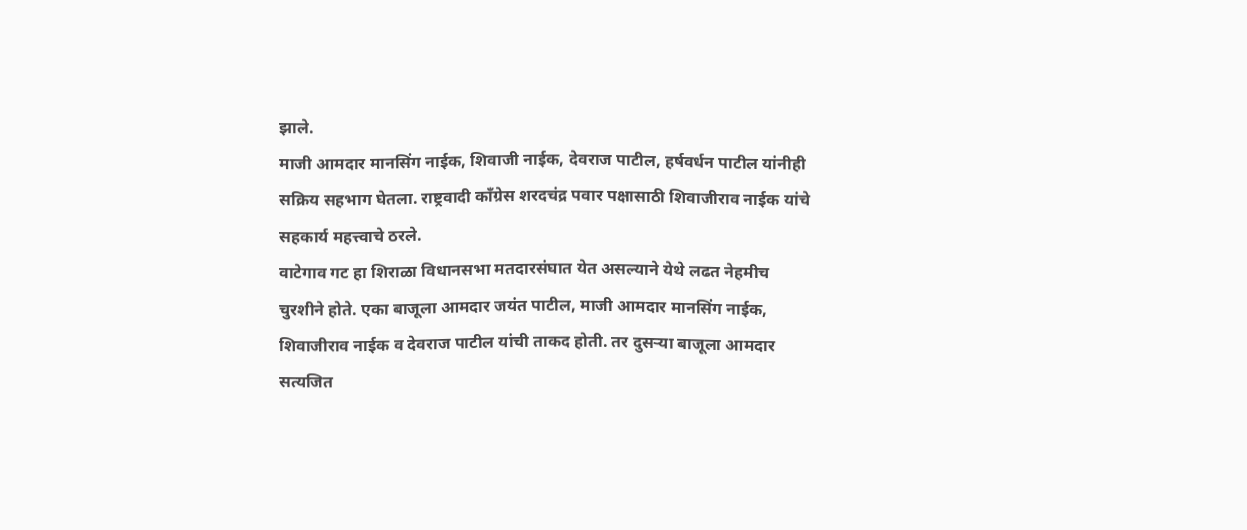झाले.
माजी आमदार मानसिंग नाईक, शिवाजी नाईक, देवराज पाटील, हर्षवर्धन पाटील यांनीही सक्रिय सहभाग घेतला. राष्ट्रवादी काँग्रेस शरदचंद्र पवार पक्षासाठी शिवाजीराव नाईक यांचे सहकार्य महत्त्वाचे ठरले.
वाटेगाव गट हा शिराळा विधानसभा मतदारसंघात येत असल्याने येथे लढत नेहमीच चुरशीने होते. एका बाजूला आमदार जयंत पाटील, माजी आमदार मानसिंग नाईक, शिवाजीराव नाईक व देवराज पाटील यांची ताकद होती. तर दुसऱ्या बाजूला आमदार सत्यजित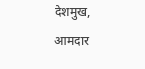देशमुख, आमदार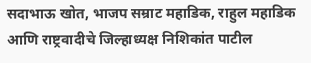सदाभाऊ खोत, भाजप सम्राट महाडिक, राहुल महाडिक आणि राष्ट्रवादीचे जिल्हाध्यक्ष निशिकांत पाटील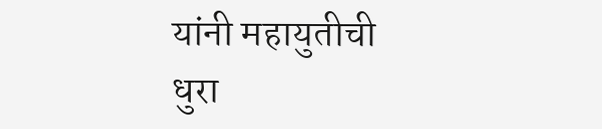यांनी महायुतीची धुरा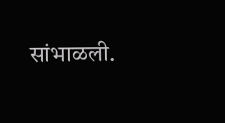सांभाळली.